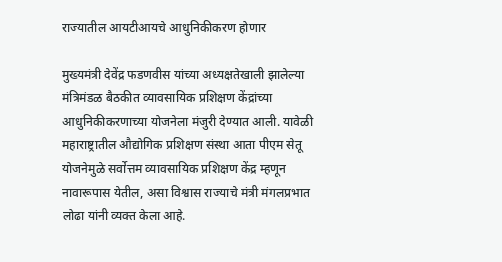राज्यातील आयटीआयचे आधुनिकीकरण होणार

मुख्यमंत्री देवेंद्र फडणवीस यांच्या अध्यक्षतेखाली झालेल्या मंत्रिमंडळ बैठकीत व्यावसायिक प्रशिक्षण केंद्रांच्या आधुनिकीकरणाच्या योजनेला मंजुरी देण्यात आली. यावेळी महाराष्ट्रातील औद्योगिक प्रशिक्षण संस्था आता पीएम सेतू योजनेमुळे सर्वोत्तम व्यावसायिक प्रशिक्षण केंद्र म्हणून नावारूपास येतील, असा विश्वास राज्याचे मंत्री मंगलप्रभात लोढा यांनी व्यक्त केला आहे.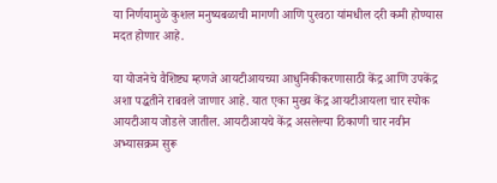या निर्णयामुळे कुशल मनुष्यबळाची मागणी आणि पुरवठा यांमधील दरी कमी होण्यास मदत होणार आहे.

या योजनेचे वैशिष्ट्य म्हणजे आयटीआयच्या आधुनिकीकरणासाठी केंद्र आणि उपकेंद्र अशा पद्धतीने राबवले जाणार आहे. यात एका मुख्य केंद्र आयटीआयला चार स्पोक आयटीआय जोडले जातील. आयटीआयचे केंद्र असलेल्या ठिकाणी चार नवीन अभ्यासक्रम सुरू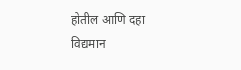होतील आणि दहा विद्यमान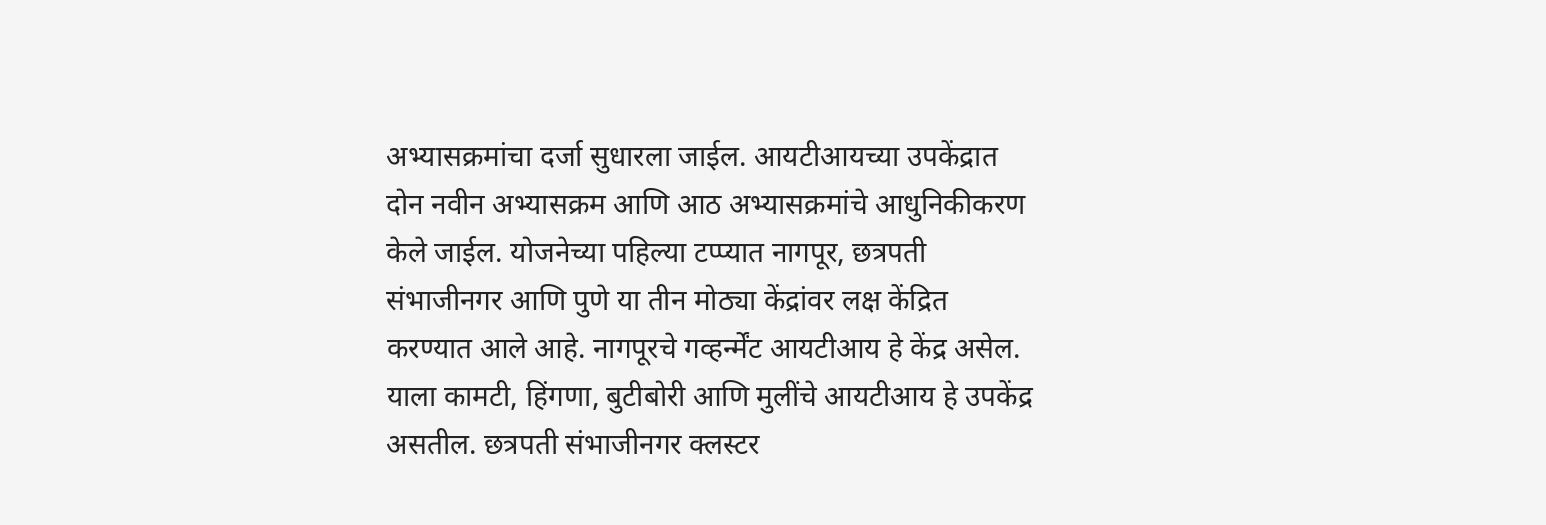अभ्यासक्रमांचा दर्जा सुधारला जाईल. आयटीआयच्या उपकेंद्रात दोन नवीन अभ्यासक्रम आणि आठ अभ्यासक्रमांचे आधुनिकीकरण केले जाईल. योजनेच्या पहिल्या टप्प्यात नागपूर, छत्रपती संभाजीनगर आणि पुणे या तीन मोठ्या केंद्रांवर लक्ष केंद्रित करण्यात आले आहे. नागपूरचे गव्हर्न्मेंट आयटीआय हे केंद्र असेल. याला कामटी, हिंगणा, बुटीबोरी आणि मुलींचे आयटीआय हे उपकेंद्र असतील. छत्रपती संभाजीनगर क्लस्टर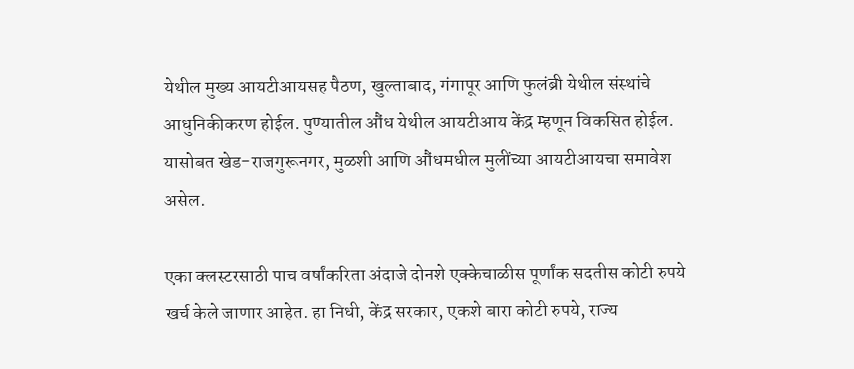येथील मुख्य आयटीआयसह पैठण, खुल्ताबाद, गंगापूर आणि फुलंब्री येथील संस्थांचे आधुनिकीकरण होईल. पुण्यातील औंध येथील आयटीआय केंद्र म्हणून विकसित होईल. यासोबत खेड-राजगुरूनगर, मुळशी आणि औंधमधील मुलींच्या आयटीआयचा समावेश असेल.

एका क्लस्टरसाठी पाच वर्षांकरिता अंदाजे दोनशे एक्केचाळीस पूर्णांक सदतीस कोटी रुपये खर्च केले जाणार आहेत. हा निधी, केंद्र सरकार, एकशे बारा कोटी रुपये, राज्य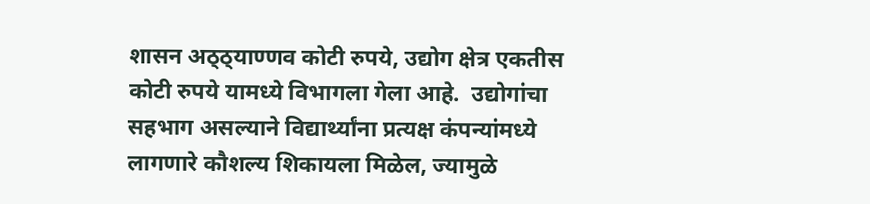शासन अठ्ठ्याण्णव कोटी रुपये, उद्योग क्षेत्र एकतीस कोटी रुपये यामध्ये विभागला गेला आहे.  उद्योगांचा सहभाग असल्याने विद्यार्थ्यांना प्रत्यक्ष कंपन्यांमध्ये लागणारे कौशल्य शिकायला मिळेल, ज्यामुळे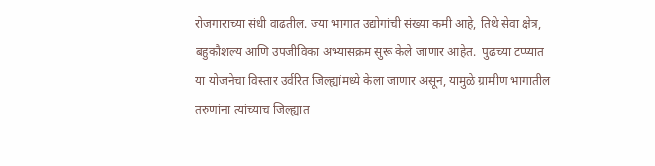रोजगाराच्या संधी वाढतील. ज्या भागात उद्योगांची संख्या कमी आहे, तिथे सेवा क्षेत्र, बहुकौशल्य आणि उपजीविका अभ्यासक्रम सुरू केले जाणार आहेत.  पुढच्या टप्प्यात या योजनेचा विस्तार उर्वरित जिल्ह्यांमध्ये केला जाणार असून, यामुळे ग्रामीण भागातील तरुणांना त्यांच्याच जिल्ह्यात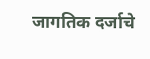जागतिक दर्जाचे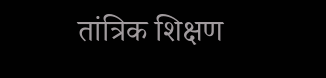तांत्रिक शिक्षण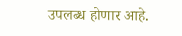उपलब्ध होणार आहे.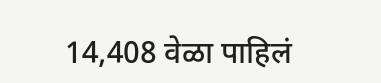14,408 वेळा पाहिलं